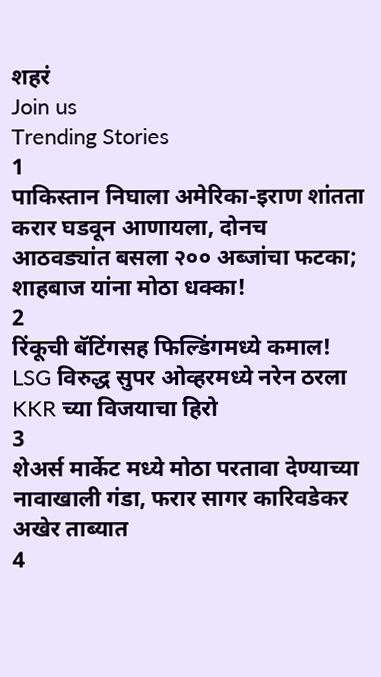शहरं
Join us
Trending Stories
1
पाकिस्तान निघाला अमेरिका-इराण शांतता करार घडवून आणायला, दोनच आठवड्यांत बसला २०० अब्जांचा फटका; शाहबाज यांना मोठा धक्का!
2
रिंकूची बॅटिंगसह फिल्डिंगमध्ये कमाल! LSG विरुद्ध सुपर ओव्हरमध्ये नरेन ठरला KKR च्या विजयाचा हिरो
3
शेअर्स मार्केट मध्ये मोठा परतावा देण्याच्या नावाखाली गंडा, फरार सागर कारिवडेकर अखेर ताब्यात
4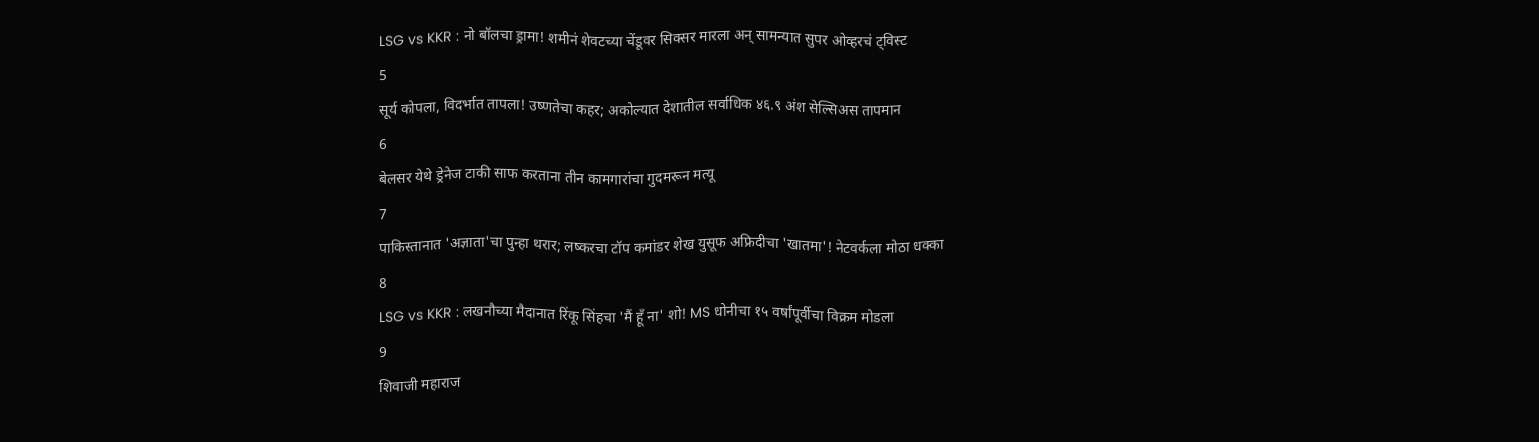LSG vs KKR : नो बॉलचा ड्रामा! शमीनं शेवटच्या चेंडूवर सिक्सर मारला अन् सामन्यात सुपर ओव्हरचं ट्विस्ट
5
सूर्य कोपला, विदर्भात तापला! उष्णतेचा कहर; अकोल्यात देशातील सर्वाधिक ४६.९ अंश सेल्सिअस तापमान
6
बेलसर येथे ड्रेनेज टाकी साफ करताना तीन कामगारांचा गुदमरून मत्यू
7
पाकिस्तानात 'अज्ञाता'चा पुन्हा थरार; लष्करचा टॉप कमांडर शेख युसूफ अफ्रिदीचा 'खातमा'! नेटवर्कला मोठा धक्का
8
LSG vs KKR : लखनौच्या मैदानात रिंकू सिंहचा 'मैं हूँ ना' शो! MS धोनीचा १५ वर्षांपूर्वीचा विक्रम मोडला
9
शिवाजी महाराज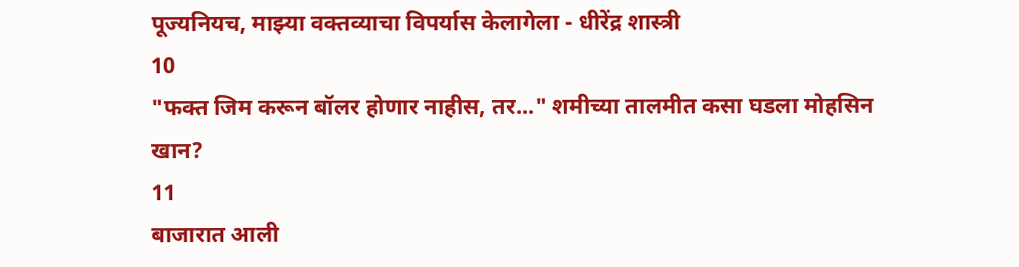पूज्यनियच, माझ्या वक्तव्याचा विपर्यास केलागेला - धीरेंद्र शास्त्री
10
"फक्त जिम करून बॉलर होणार नाहीस, तर..." शमीच्या तालमीत कसा घडला मोहसिन खान?
11
बाजारात आली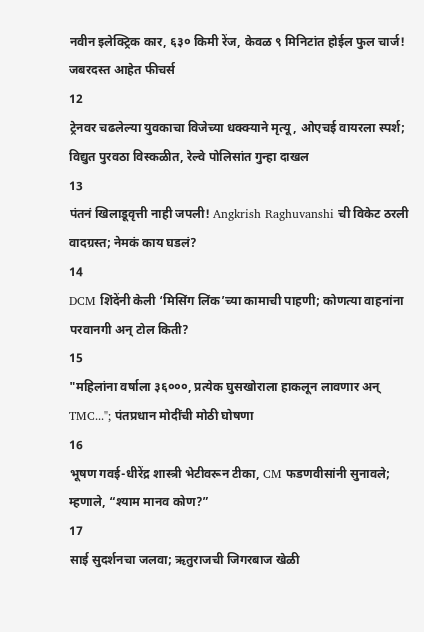नवीन इलेक्ट्रिक कार, ६३० किमी रेंज, केवळ ९ मिनिटांत होईल फुल चार्ज! जबरदस्त आहेत फीचर्स
12
ट्रेनवर चढलेल्या युवकाचा विजेच्या धक्क्याने मृत्यू, ओएचई वायरला स्पर्श; विद्युत पुरवठा विस्कळीत, रेल्वे पोलिसांत गुन्हा दाखल
13
पंतनं खिलाडूवृत्ती नाही जपली! Angkrish Raghuvanshi ची विकेट ठरली वादग्रस्त; नेमकं काय घडलं?
14
DCM शिंदेंनी केली ‘मिसिंग लिंक’च्या कामाची पाहणी; कोणत्या वाहनांना परवानगी अन् टोल किती?
15
"महिलांना वर्षाला ३६०००, प्रत्येक घुसखोराला हाकलून लावणार अन् TMC..."; पंतप्रधान मोदींची मोठी घोषणा
16
भूषण गवई-धीरेंद्र शास्त्री भेटीवरून टीका, CM फडणवीसांनी सुनावले; म्हणाले, “श्याम मानव कोण?”
17
साई सुदर्शनचा जलवा; ऋतुराजची जिगरबाज खेळी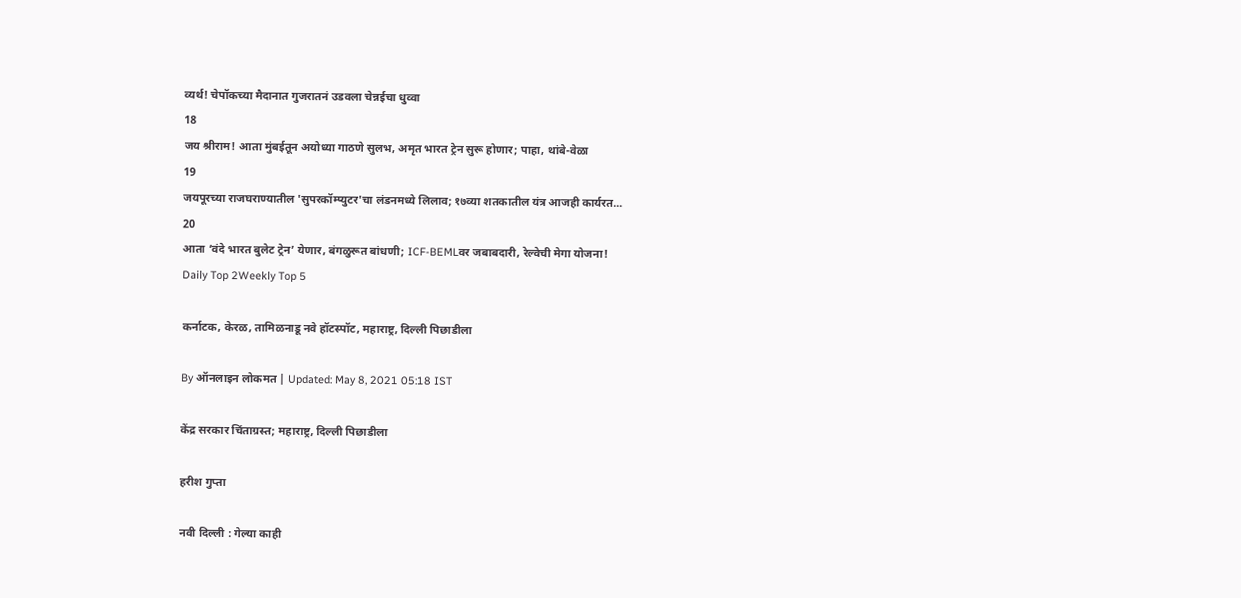व्यर्थ! चेपॉकच्या मैदानात गुजरातनं उडवला चेन्नईचा धुव्वा
18
जय श्रीराम! आता मुंबईतून अयोध्या गाठणे सुलभ, अमृत भारत ट्रेन सुरू होणार; पाहा, थांबे-वेळा
19
जयपूरच्या राजघराण्यातील 'सुपरकॉम्प्युटर'चा लंडनमध्ये लिलाव; १७व्या शतकातील यंत्र आजही कार्यरत...
20
आता ‘वंदे भारत बुलेट ट्रेन’ येणार, बंगळुरूत बांधणी; ICF-BEMLवर जबाबदारी, रेल्वेची मेगा योजना!
Daily Top 2Weekly Top 5

कर्नाटक, केरळ, तामिळनाडू नवे हॉटस्पॉट, महाराष्ट्र, दिल्ली पिछाडीला

By ऑनलाइन लोकमत | Updated: May 8, 2021 05:18 IST

केंद्र सरकार चिंताग्रस्त; महाराष्ट्र, दिल्ली पिछाडीला

हरीश गुप्ता

नवी दिल्ली : गेल्या काही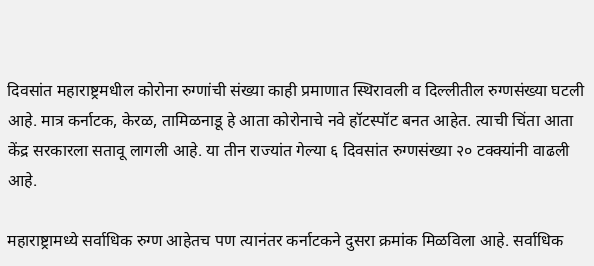दिवसांत महाराष्ट्रमधील कोरोना रुग्णांची संख्या काही प्रमाणात स्थिरावली व दिल्लीतील रुग्णसंख्या घटली आहे. मात्र कर्नाटक, केरळ, तामिळनाडू हे आता कोरोनाचे नवे हॉटस्पॉट बनत आहेत. त्याची चिंता आता केंद्र सरकारला सतावू लागली आहे. या तीन राज्यांत गेल्या ६ दिवसांत रुग्णसंख्या २० टक्क्यांनी वाढली आहे.

महाराष्ट्रामध्ये सर्वाधिक रुग्ण आहेतच पण त्यानंतर कर्नाटकने दुसरा क्रमांक मिळविला आहे. सर्वाधिक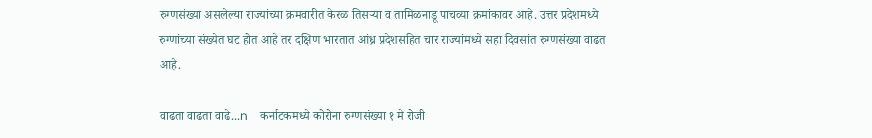रुग्णसंख्या असलेल्या राज्यांच्या क्रमवारीत केरळ तिसऱ्या व तामिळनाडू पाचव्या क्रमांकावर आहे. उत्तर प्रदेशमध्ये रुग्णांच्या संख्येत घट होत आहे तर दक्षिण भारतात आंध्र प्रदेशसहित चार राज्यांमध्ये सहा दिवसांत रुग्णसंख्या वाढत आहे.

वाढता वाढता वाढे...n    कर्नाटकमध्ये कोरोना रुग्णसंख्या १ मे रोजी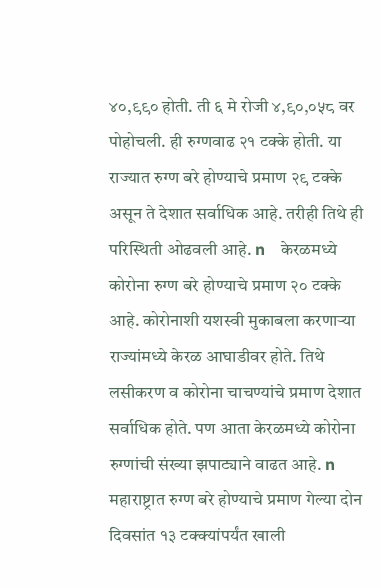४०,९९० होती. ती ६ मे रोजी ४,९०,०५८ वर पोहोचली. ही रुग्णवाढ २१ टक्के होती. या राज्यात रुग्ण बरे होण्याचे प्रमाण २९ टक्के असून ते देशात सर्वाधिक आहे. तरीही तिथे ही परिस्थिती ओढवली आहे. n    केरळमध्ये कोरोना रुग्ण बरे होण्याचे प्रमाण २० टक्के आहे. कोरोनाशी यशस्वी मुकाबला करणाऱ्या राज्यांमध्ये केरळ आघाडीवर होते. तिथे लसीकरण व कोरोना चाचण्यांचे प्रमाण देशात सर्वाधिक होते. पण आता केरळमध्ये कोरोना रुग्णांची संख्या झपाट्याने वाढत आहे. n    महाराष्ट्रात रुग्ण बरे होण्याचे प्रमाण गेल्या दोन दिवसांत १३ टक्क्यांपर्यंत खाली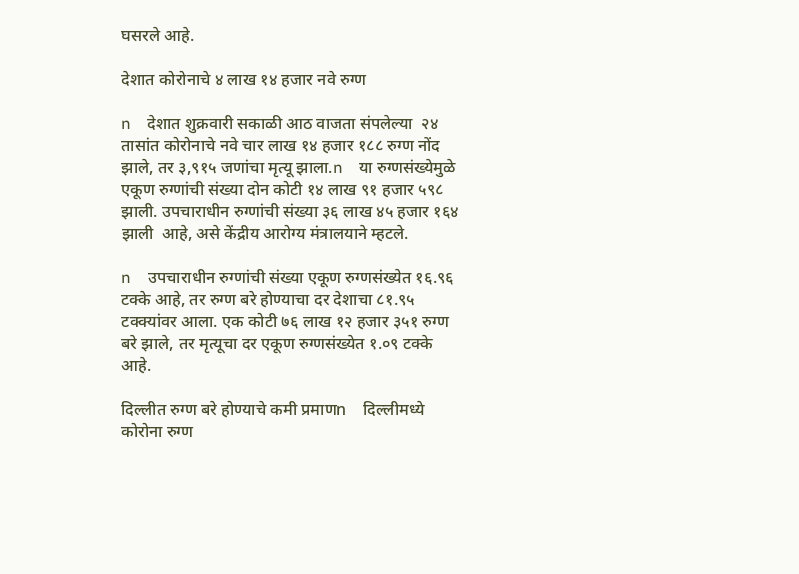घसरले आहे.

देशात कोरोनाचे ४ लाख १४ हजार नवे रुग्ण

n    देशात शुक्रवारी सकाळी आठ वाजता संपलेल्या  २४ तासांत कोरोनाचे नवे चार लाख १४ हजार १८८ रुग्ण नोंद झाले, तर ३,९१५ जणांचा मृत्यू झाला.n    या रुग्णसंख्येमुळे एकूण रुग्णांची संख्या दोन कोटी १४ लाख ९१ हजार ५९८ झाली. उपचाराधीन रुग्णांची संख्या ३६ लाख ४५ हजार १६४ झाली  आहे, असे केंद्रीय आरोग्य मंत्रालयाने म्हटले.

n    उपचाराधीन रुग्णांची संख्या एकूण रुग्णसंख्येत १६.९६ टक्के आहे, तर रुग्ण बरे होण्याचा दर देशाचा ८१.९५ टक्क्यांवर आला. एक कोटी ७६ लाख १२ हजार ३५१ रुग्ण बरे झाले, तर मृत्यूचा दर एकूण रुग्णसंख्येत १.०९ टक्के आहे.

दिल्लीत रुग्ण बरे होण्याचे कमी प्रमाणn    दिल्लीमध्ये कोरोना रुग्ण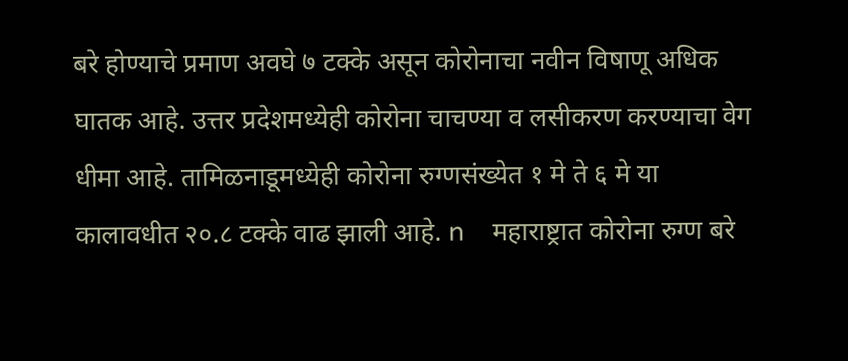बरे होण्याचे प्रमाण अवघे ७ टक्के असून कोरोनाचा नवीन विषाणू अधिक घातक आहे. उत्तर प्रदेशमध्येही कोरोना चाचण्या व लसीकरण करण्याचा वेग धीमा आहे. तामिळनाडूमध्येही कोरोना रुग्णसंख्येत १ मे ते ६ मे या कालावधीत २०.८ टक्के वाढ झाली आहे. n    महाराष्ट्रात कोरोना रुग्ण बरे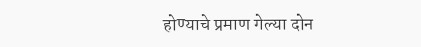होण्याचे प्रमाण गेल्या दोन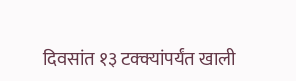दिवसांत १३ टक्क्यांपर्यंत खाली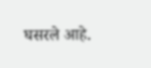घसरले आहे.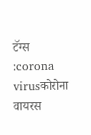टॅग्स :corona virusकोरोना वायरस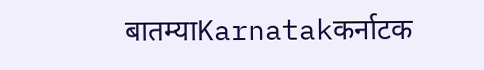बातम्याKarnatakकर्नाटक